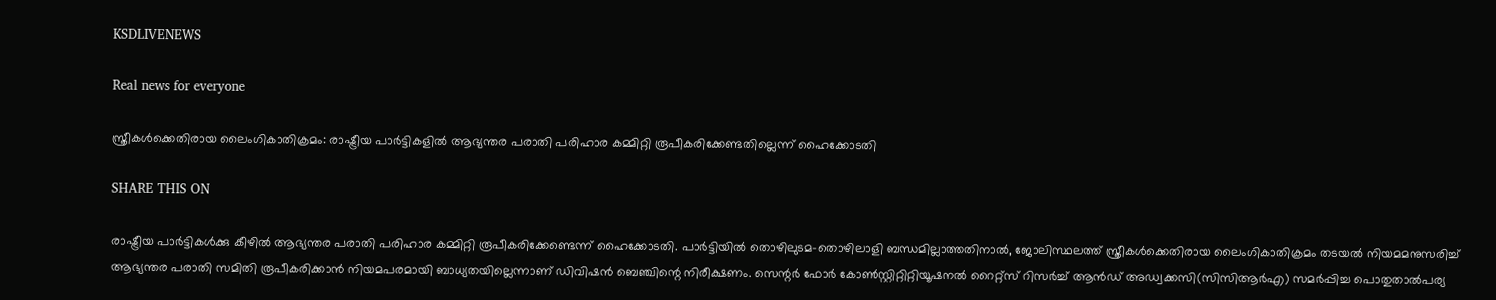KSDLIVENEWS

Real news for everyone

സ്ത്രീകള്‍ക്കെതിരായ ലൈംഗികാതിക്രമം: രാഷ്ട്രീയ പാര്‍ട്ടികളില്‍ ആഭ്യന്തര പരാതി പരിഹാര കമ്മിറ്റി രൂപീകരിക്കേണ്ടതില്ലെന്ന് ഹൈക്കോടതി

SHARE THIS ON

രാഷ്ട്രീയ പാര്‍ട്ടികള്‍ക്കു കീഴില്‍ ആഭ്യന്തര പരാതി പരിഹാര കമ്മിറ്റി രൂപീകരിക്കേണ്ടെന്ന് ഹൈക്കോടതി. പാര്‍ട്ടിയില്‍ തൊഴിലുടമ-തൊഴിലാളി ബന്ധമില്ലാത്തതിനാല്‍, ജോലിസ്ഥലത്ത് സ്ത്രീകള്‍ക്കെതിരായ ലൈംഗികാതിക്രമം തടയല്‍ നിയമമനുസരിച്ച്‌ ആഭ്യന്തര പരാതി സമിതി രൂപീകരിക്കാന്‍ നിയമപരമായി ബാധ്യതയില്ലെന്നാണ് ഡിവിഷന്‍ ബെഞ്ചിന്റെ നിരീക്ഷണം. സെന്റര്‍ ഫോര്‍ കോണ്‍സ്റ്റിറ്റിറ്റിയൂഷനല്‍ റൈറ്റ്സ് റിസര്‍ച്ച്‌ ആന്‍ഡ് അഡ്വക്കസി(സിസിആര്‍എ) സമര്‍പ്പിച്ച പൊതുതാല്‍പര്യ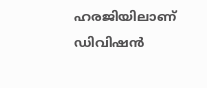ഹരജിയിലാണ് ഡിവിഷന്‍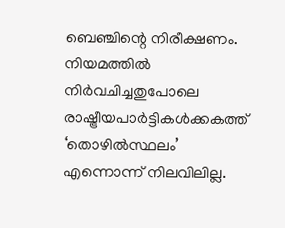ബെഞ്ചിന്റെ നിരീക്ഷണം. നിയമത്തില്‍ നിര്‍വചിച്ചതുപോലെ രാഷ്ട്രീയപാര്‍ട്ടികള്‍ക്കകത്ത് ‘തൊഴില്‍സ്ഥലം’ എന്നൊന്ന് നിലവിലില്ല.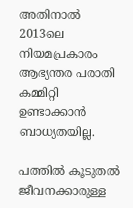അതിനാല്‍ 2013ലെ നിയമപ്രകാരം ആഭ്യന്തര പരാതി കമ്മിറ്റി ഉണ്ടാക്കാന്‍ ബാധ്യതയില്ല.

പത്തില്‍ കൂടുതല്‍ ജീവനക്കാരുള്ള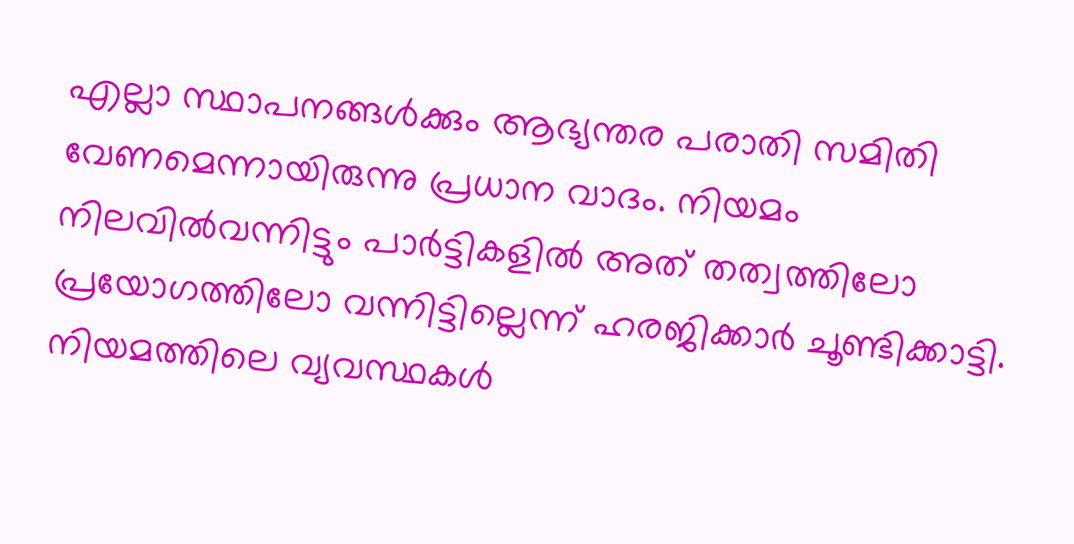എല്ലാ സ്ഥാപനങ്ങള്‍ക്കും ആഭ്യന്തര പരാതി സമിതി വേണമെന്നായിരുന്നു പ്രധാന വാദം. നിയമം നിലവില്‍വന്നിട്ടും പാര്‍ട്ടികളില്‍ അത് തത്വത്തിലോ പ്രയോഗത്തിലോ വന്നിട്ടില്ലെന്ന് ഹരജിക്കാര്‍ ചൂണ്ടിക്കാട്ടി. നിയമത്തിലെ വ്യവസ്ഥകള്‍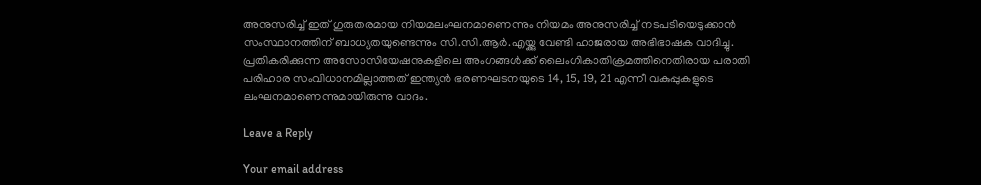അനുസരിച്ച്‌ ഇത് ഗുരുതരമായ നിയമലംഘനമാണെന്നും നിയമം അനുസരിച്ച്‌ നടപടിയെടുക്കാന്‍ സംസ്ഥാനത്തിന് ബാധ്യതയുണ്ടെന്നും സി.സി.ആര്‍.എയ്ക്കു വേണ്ടി ഹാജരായ അഭിഭാഷക വാദിച്ചു. പ്രതികരിക്കുന്ന അസോസിയേഷനുകളിലെ അംഗങ്ങള്‍ക്ക് ലൈംഗികാതിക്രമത്തിനെതിരായ പരാതി പരിഹാര സംവിധാനമില്ലാത്തത് ഇന്ത്യന്‍ ഭരണഘടനയുടെ 14, 15, 19, 21 എന്നീ വകുപ്പുകളുടെ ലംഘനമാണെന്നുമായിരുന്നു വാദം.

Leave a Reply

Your email address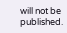will not be published.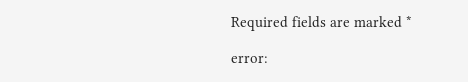Required fields are marked *

error: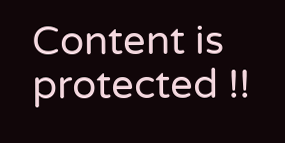Content is protected !!